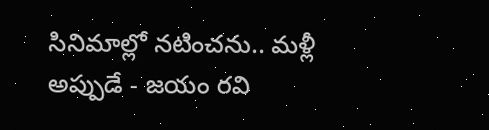సినిమాల్లో నటించను.. మళ్లీ అప్పుడే - జయం రవి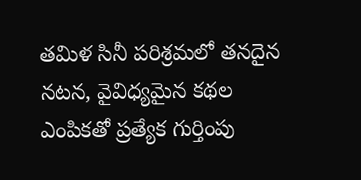తమిళ సినీ పరిశ్రమలో తనదైన నటన, వైవిధ్యమైన కథల ఎంపికతో ప్రత్యేక గుర్తింపు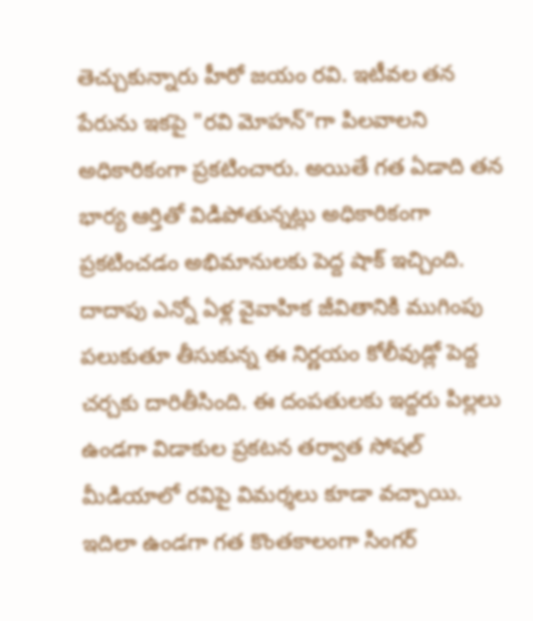తెచ్చుకున్నారు హీరో జయం రవి. ఇటీవల తన పేరును ఇకపై "రవి మోహన్"గా పిలవాలని అధికారికంగా ప్రకటించారు. అయితే గత ఏడాది తన భార్య ఆర్తితో విడిపోతున్నట్లు అధికారికంగా ప్రకటించడం అభిమానులకు పెద్ద షాక్ ఇచ్చింది. దాదాపు ఎన్నో ఏళ్ల వైవాహిక జీవితానికి ముగింపు పలుకుతూ తీసుకున్న ఈ నిర్ణయం కోలీవుడ్లో పెద్ద చర్చకు దారితీసింది. ఈ దంపతులకు ఇద్దరు పిల్లలు ఉండగా విడాకుల ప్రకటన తర్వాత సోషల్ మీడియాలో రవిపై విమర్శలు కూడా వచ్చాయి.
ఇదిలా ఉండగా గత కొంతకాలంగా సింగర్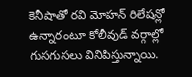కెనీషాతో రవి మోహన్ రిలేషన్లో ఉన్నారంటూ కోలీవుడ్ వర్గాల్లో గుసగుసలు వినిపిస్తున్నాయి.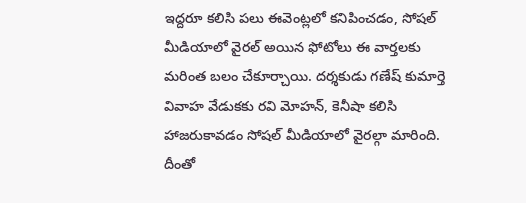ఇద్దరూ కలిసి పలు ఈవెంట్లలో కనిపించడం, సోషల్ మీడియాలో వైరల్ అయిన ఫోటోలు ఈ వార్తలకు మరింత బలం చేకూర్చాయి. దర్శకుడు గణేష్ కుమార్తె వివాహ వేడుకకు రవి మోహన్, కెనీషా కలిసి హాజరుకావడం సోషల్ మీడియాలో వైరల్గా మారింది. దీంతో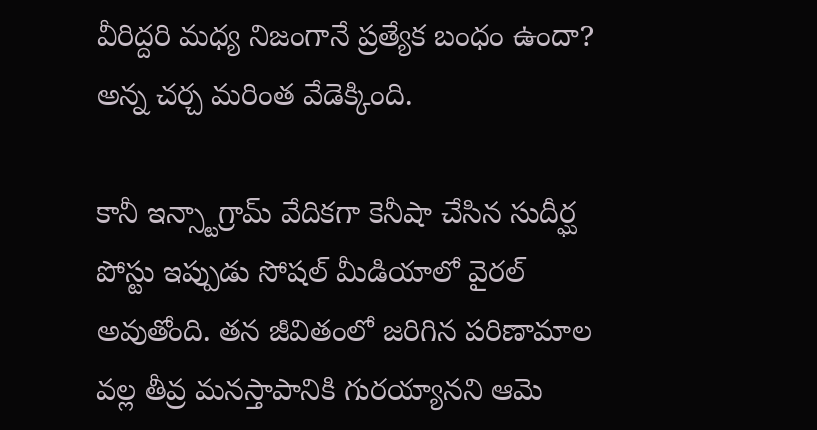వీరిద్దరి మధ్య నిజంగానే ప్రత్యేక బంధం ఉందా? అన్న చర్చ మరింత వేడెక్కింది.

కానీ ఇన్స్టాగ్రామ్ వేదికగా కెనీషా చేసిన సుదీర్ఘ పోస్టు ఇప్పుడు సోషల్ మీడియాలో వైరల్ అవుతోంది. తన జీవితంలో జరిగిన పరిణామాల వల్ల తీవ్ర మనస్తాపానికి గురయ్యానని ఆమె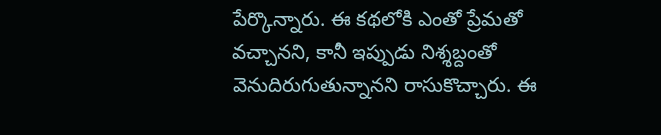పేర్కొన్నారు. ఈ కథలోకి ఎంతో ప్రేమతో వచ్చానని, కానీ ఇప్పుడు నిశ్శబ్దంతో వెనుదిరుగుతున్నానని రాసుకొచ్చారు. ఈ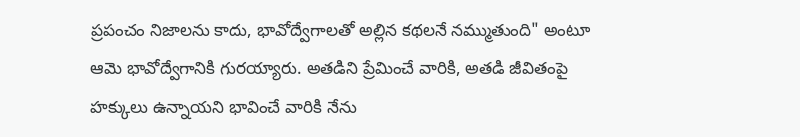ప్రపంచం నిజాలను కాదు, భావోద్వేగాలతో అల్లిన కథలనే నమ్ముతుంది" అంటూ ఆమె భావోద్వేగానికి గురయ్యారు. అతడిని ప్రేమించే వారికి, అతడి జీవితంపై హక్కులు ఉన్నాయని భావించే వారికి నేను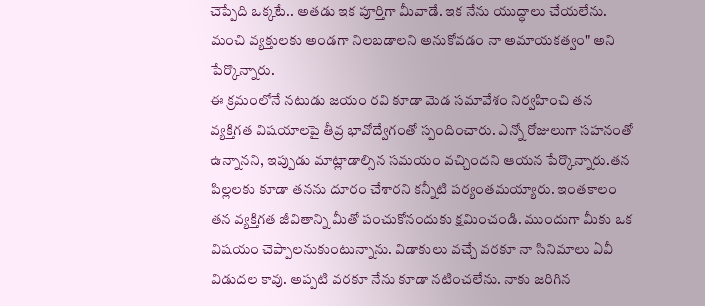చెప్పేది ఒక్కటే.. అతడు ఇక పూర్తిగా మీవాడే. ఇక నేను యుద్ధాలు చేయలేను. మంచి వ్యక్తులకు అండగా నిలబడాలని అనుకోవడం నా అమాయకత్వం" అని పేర్కొన్నారు.
ఈ క్రమంలోనే నటుడు జయం రవి కూడా మెడ సమావేశం నిర్వహించి తన వ్యక్తిగత విషయాలపై తీవ్ర భావోద్వేగంతో స్పందించారు. ఎన్నో రోజులుగా సహనంతో ఉన్నానని, ఇప్పుడు మాట్లాడాల్సిన సమయం వచ్చిందని ఆయన పేర్కొన్నారు.తన పిల్లలకు కూడా తనను దూరం చేశారని కన్నీటి పర్యంతమయ్యారు. ఇంతకాలం తన వ్యక్తిగత జీవితాన్ని మీతో పంచుకోనందుకు క్షమించండి. ముందుగా మీకు ఒక విషయం చెప్పాలనుకుంటున్నాను. విడాకులు వచ్చే వరకూ నా సినిమాలు ఏవీ విడుదల కావు. అప్పటి వరకూ నేను కూడా నటించలేను. నాకు జరిగిన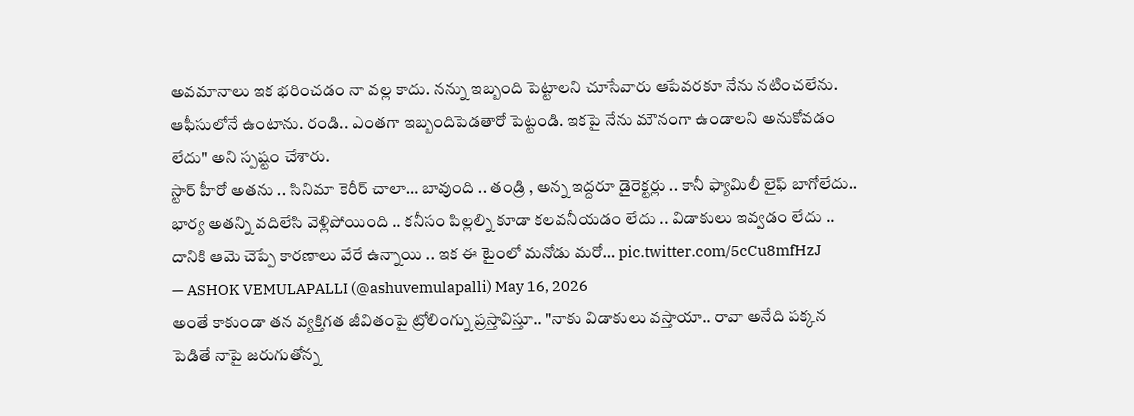అవమానాలు ఇక భరించడం నా వల్ల కాదు. నన్ను ఇబ్బంది పెట్టాలని చూసేవారు ఆపేవరకూ నేను నటించలేను. ఆఫీసులోనే ఉంటాను. రండి.. ఎంతగా ఇబ్బందిపెడతారో పెట్టండి. ఇకపై నేను మౌనంగా ఉండాలని అనుకోవడం లేదు" అని స్పష్టం చేశారు.
స్టార్ హీరో అతను .. సినిమా కెరీర్ చాలా… బావుంది .. తండ్రి , అన్న ఇద్దరూ డైరెక్టర్లు .. కానీ ఫ్యామిలీ లైఫ్ బాగోలేదు.. భార్య అతన్ని వదిలేసి వెళ్లిపోయింది .. కనీసం పిల్లల్ని కూడా కలవనీయడం లేదు .. విడాకులు ఇవ్వడం లేదు .. దానికి ఆమె చెప్పే కారణాలు వేరే ఉన్నాయి .. ఇక ఈ టైంలో మనోడు మరో… pic.twitter.com/5cCu8mfHzJ
— ASHOK VEMULAPALLI (@ashuvemulapalli) May 16, 2026
అంతే కాకుండా తన వ్యక్తిగత జీవితంపై ట్రోలింగ్ను ప్రస్తావిస్తూ.. "నాకు విడాకులు వస్తాయా.. రావా అనేది పక్కన పెడితే నాపై జరుగుతోన్న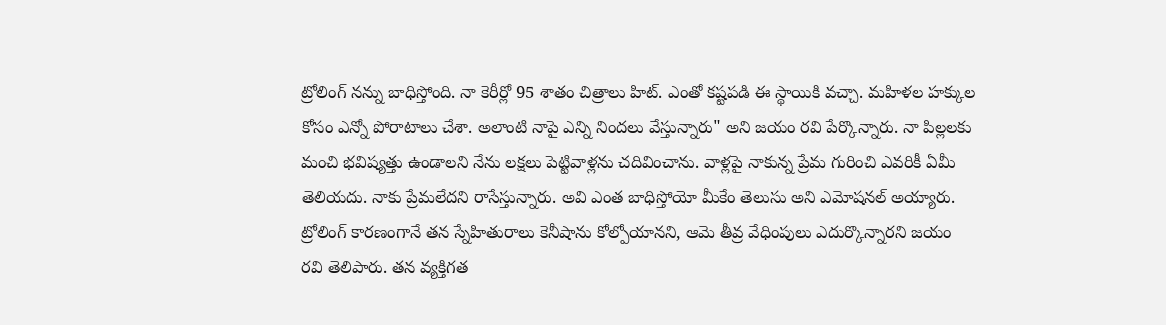ట్రోలింగ్ నన్ను బాధిస్తోంది. నా కెరీర్లో 95 శాతం చిత్రాలు హిట్. ఎంతో కష్టపడి ఈ స్థాయికి వచ్చా. మహిళల హక్కుల కోసం ఎన్నో పోరాటాలు చేశా. అలాంటి నాపై ఎన్ని నిందలు వేస్తున్నారు" అని జయం రవి పేర్కొన్నారు. నా పిల్లలకు మంచి భవిష్యత్తు ఉండాలని నేను లక్షలు పెట్టివాళ్లను చదివించాను. వాళ్లపై నాకున్న ప్రేమ గురించి ఎవరికీ ఏమీ తెలియదు. నాకు ప్రేమలేదని రాసేస్తున్నారు. అవి ఎంత బాధిస్తోయో మీకేం తెలుసు అని ఎమోషనల్ అయ్యారు.
ట్రోలింగ్ కారణంగానే తన స్నేహితురాలు కెనీషాను కోల్పోయానని, ఆమె తీవ్ర వేధింపులు ఎదుర్కొన్నారని జయం రవి తెలిపారు. తన వ్యక్తిగత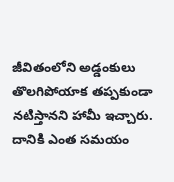జీవితంలోని అడ్డంకులు తొలగిపోయాక తప్పకుండా నటిస్తానని హామీ ఇచ్చారు. దానికి ఎంత సమయం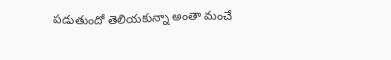పడుతుందో తెలియకున్నా అంతా మంచే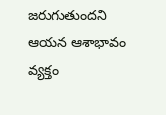జరుగుతుందని ఆయన ఆశాభావం వ్యక్తం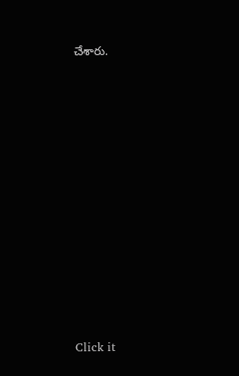చేశారు.












Click it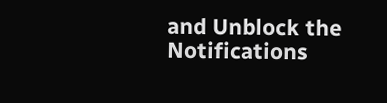and Unblock the Notifications